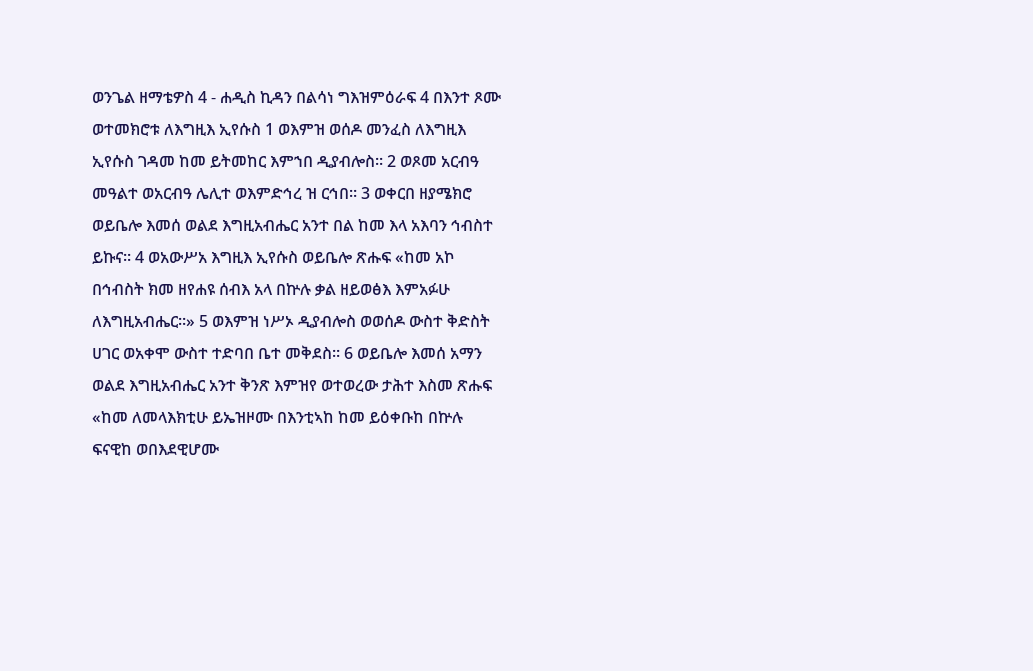ወንጌል ዘማቴዎስ 4 - ሐዲስ ኪዳን በልሳነ ግእዝምዕራፍ 4 በእንተ ጾሙ ወተመክሮቱ ለእግዚእ ኢየሱስ 1 ወእምዝ ወሰዶ መንፈስ ለእግዚእ ኢየሱስ ገዳመ ከመ ይትመከር እምኀበ ዲያብሎስ። 2 ወጾመ አርብዓ መዓልተ ወአርብዓ ሌሊተ ወእምድኅረ ዝ ርኅበ። 3 ወቀርበ ዘያሜክሮ ወይቤሎ እመሰ ወልደ እግዚአብሔር አንተ በል ከመ እላ አእባን ኅብስተ ይኩና። 4 ወአውሥአ እግዚእ ኢየሱስ ወይቤሎ ጽሑፍ «ከመ አኮ በኅብስት ክመ ዘየሐዩ ሰብእ አላ በኵሉ ቃል ዘይወፅእ እምአፉሁ ለእግዚአብሔር።» 5 ወእምዝ ነሥኦ ዲያብሎስ ወወሰዶ ውስተ ቅድስት ሀገር ወአቀሞ ውስተ ተድባበ ቤተ መቅደስ። 6 ወይቤሎ እመሰ አማን ወልደ እግዚአብሔር አንተ ቅንጽ እምዝየ ወተወረው ታሕተ እስመ ጽሑፍ «ከመ ለመላእክቲሁ ይኤዝዞሙ በእንቲኣከ ከመ ይዕቀቡከ በኵሉ ፍናዊከ ወበእደዊሆሙ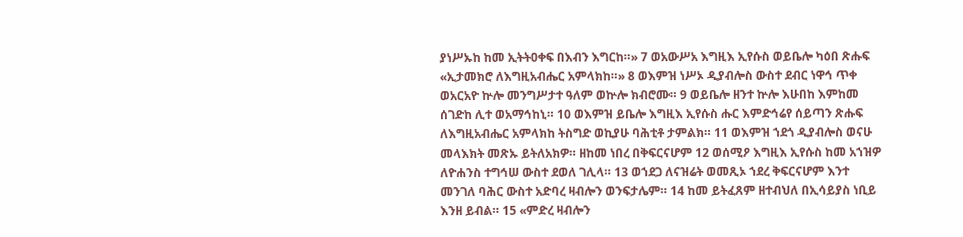ያነሥኡከ ከመ ኢትትዐቀፍ በእብን እግርከ።» 7 ወአውሥአ እግዚእ ኢየሱስ ወይቤሎ ካዕበ ጽሑፍ «ኢታመክሮ ለእግዚአብሔር አምላክከ።» 8 ወእምዝ ነሥኦ ዲያብሎስ ውስተ ደብር ነዋኅ ጥቀ ወአርአዮ ኵሎ መንግሥታተ ዓለም ወኵሎ ክብሮሙ። 9 ወይቤሎ ዘንተ ኵሎ እሁበከ እምከመ ሰገድከ ሊተ ወአማኅከኒ። 10 ወእምዝ ይቤሎ እግዚእ ኢየሱስ ሑር እምድኅሬየ ሰይጣን ጽሑፍ ለእግዚአብሔር አምላክከ ትስግድ ወኪያሁ ባሕቲቶ ታምልክ። 11 ወእምዝ ኀደጎ ዲያብሎስ ወናሁ መላእክት መጽኡ ይትለአክዎ። ዘከመ ነበረ በቅፍርናሆም 12 ወሰሚዖ እግዚእ ኢየሱስ ከመ አኀዝዎ ለዮሐንስ ተግኅሠ ውስተ ደወለ ገሊላ። 13 ወኀደጋ ለናዝሬት ወመጺኦ ኀደረ ቅፍርናሆም እንተ መንገለ ባሕር ውስተ አድባረ ዛብሎን ወንፍታሌም። 14 ከመ ይትፈጸም ዘተብህለ በኢሳይያስ ነቢይ እንዘ ይብል። 15 «ምድረ ዛብሎን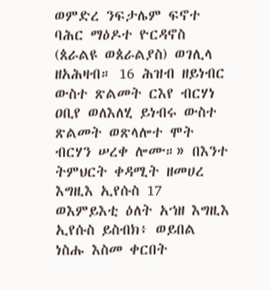ወምድረ ንፍታሌም ፍኖተ ባሕር ማዕዶተ ዮርዳኖስ (ጰራልዩ ወጰራልያስ) ወገሊላ ዘአሕዛብ። 16 ሕዝብ ዘይነብር ውስተ ጽልመት ርእየ ብርሃነ ዐቢየ ወለእለሂ ይነብሩ ውስተ ጽልመት ወጽላሎተ ሞት ብርሃን ሠረቀ ሎሙ።» በእንተ ትምህርት ቀዳሚት ዘመሀረ እግዚእ ኢየሱስ 17 ወእምይእቲ ዕለት አኀዘ እግዚእ ኢየሱስ ይስብክ፥ ወይበል ነስሑ እስመ ቀርበት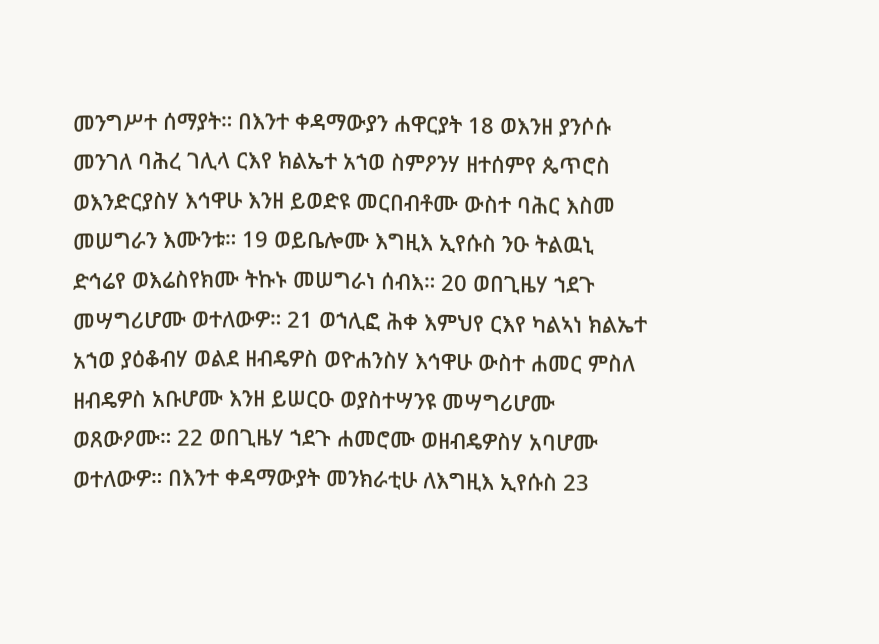መንግሥተ ሰማያት። በእንተ ቀዳማውያን ሐዋርያት 18 ወእንዘ ያንሶሱ መንገለ ባሕረ ገሊላ ርእየ ክልኤተ አኀወ ስምዖንሃ ዘተሰምየ ጴጥሮስ ወእንድርያስሃ እኅዋሁ እንዘ ይወድዩ መርበብቶሙ ውስተ ባሕር እስመ መሠግራን እሙንቱ። 19 ወይቤሎሙ እግዚእ ኢየሱስ ንዑ ትልዉኒ ድኅሬየ ወእሬስየክሙ ትኩኑ መሠግራነ ሰብእ። 20 ወበጊዜሃ ኀደጉ መሣግሪሆሙ ወተለውዎ። 21 ወኀሊፎ ሕቀ እምህየ ርእየ ካልኣነ ክልኤተ አኀወ ያዕቆብሃ ወልደ ዘብዴዎስ ወዮሐንስሃ እኅዋሁ ውስተ ሐመር ምስለ ዘብዴዎስ አቡሆሙ እንዘ ይሠርዑ ወያስተሣንዩ መሣግሪሆሙ ወጸውዖሙ። 22 ወበጊዜሃ ኀደጉ ሐመሮሙ ወዘብዴዎስሃ አባሆሙ ወተለውዎ። በእንተ ቀዳማውያት መንክራቲሁ ለእግዚእ ኢየሱስ 23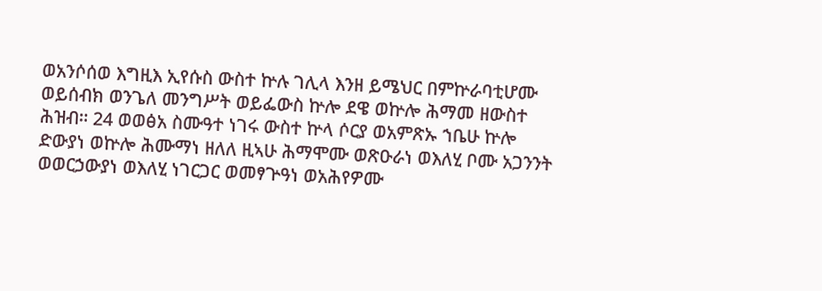ወአንሶሰወ እግዚእ ኢየሱስ ውስተ ኵሉ ገሊላ እንዘ ይሜህር በምኵራባቲሆሙ ወይሰብክ ወንጌለ መንግሥት ወይፌውስ ኵሎ ደዌ ወኵሎ ሕማመ ዘውስተ ሕዝብ። 24 ወወፅአ ስሙዓተ ነገሩ ውስተ ኵላ ሶርያ ወአምጽኡ ኀቤሁ ኵሎ ድውያነ ወኵሎ ሕሙማነ ዘለለ ዚኣሁ ሕማሞሙ ወጽዑራነ ወእለሂ ቦሙ አጋንንት ወወርኃውያነ ወእለሂ ነገርጋር ወመፃጕዓነ ወአሕየዎሙ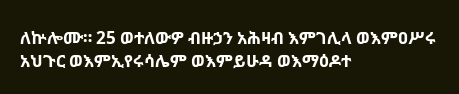ለኵሎሙ። 25 ወተለውዎ ብዙኃን አሕዛብ እምገሊላ ወእምዐሥሩ አህጉር ወእምኢየሩሳሌም ወእምይሁዳ ወእማዕዶተ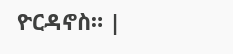ዮርዳኖስ። |